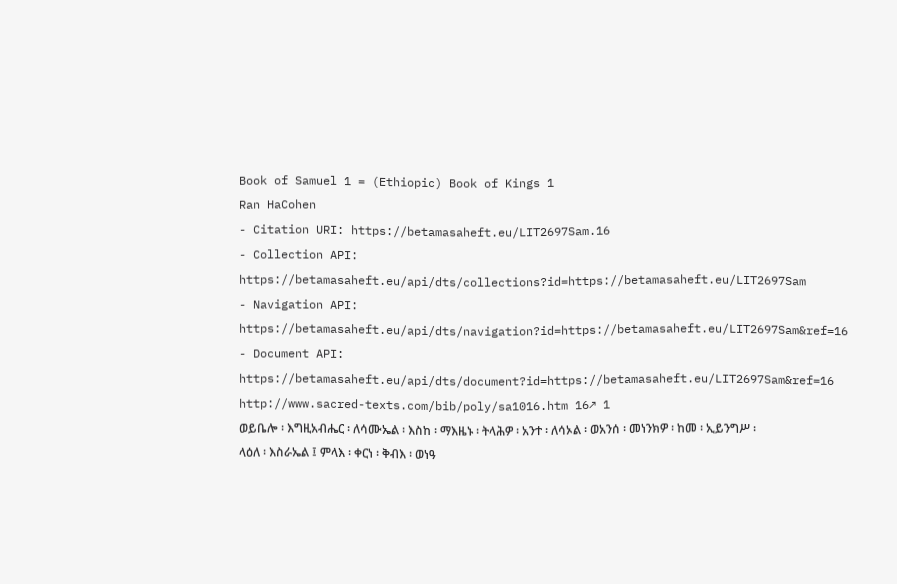Book of Samuel 1 = (Ethiopic) Book of Kings 1
Ran HaCohen
- Citation URI: https://betamasaheft.eu/LIT2697Sam.16
- Collection API: https://betamasaheft.eu/api/dts/collections?id=https://betamasaheft.eu/LIT2697Sam
- Navigation API: https://betamasaheft.eu/api/dts/navigation?id=https://betamasaheft.eu/LIT2697Sam&ref=16
- Document API: https://betamasaheft.eu/api/dts/document?id=https://betamasaheft.eu/LIT2697Sam&ref=16
http://www.sacred-texts.com/bib/poly/sa1016.htm 16↗ 1
ወይቤሎ ፡ እግዚአብሔር ፡ ለሳሙኤል ፡ እስከ ፡ ማእዜኑ ፡ ትላሕዎ ፡ አንተ ፡ ለሳኦል ፡ ወአንሰ ፡ መነንክዎ ፡ ከመ ፡ ኢይንግሥ ፡
ላዕለ ፡ እስራኤል ፤ ምላእ ፡ ቀርነ ፡ ቅብእ ፡ ወነዓ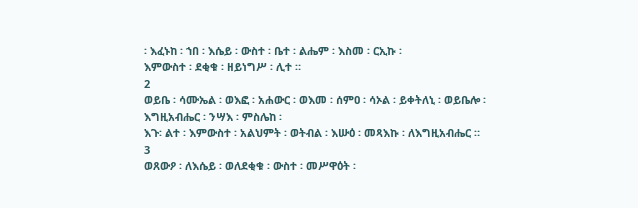፡ እፈኑከ ፡ ኀበ ፡ እሴይ ፡ ውስተ ፡ ቤተ ፡ ልሔም ፡ እስመ ፡ ርኢኩ ፡
እምውስተ ፡ ደቂቁ ፡ ዘይነግሥ ፡ ሊተ ።
2
ወይቤ ፡ ሳሙኤል ፡ ወእፎ ፡ አሐውር ፡ ወእመ ፡ ሰምዐ ፡ ሳኦል ፡ ይቀትለኒ ፡ ወይቤሎ ፡ እግዚአብሔር ፡ ንሣእ ፡ ምስሌከ ፡
እጉ፡ ልተ ፡ እምውስተ ፡ አልህምት ፡ ወትብል ፡ እሡዕ ፡ መጻእኩ ፡ ለእግዚአብሔር ።
3
ወጸውዖ ፡ ለእሴይ ፡ ወለደቂቁ ፡ ውስተ ፡ መሥዋዕት ፡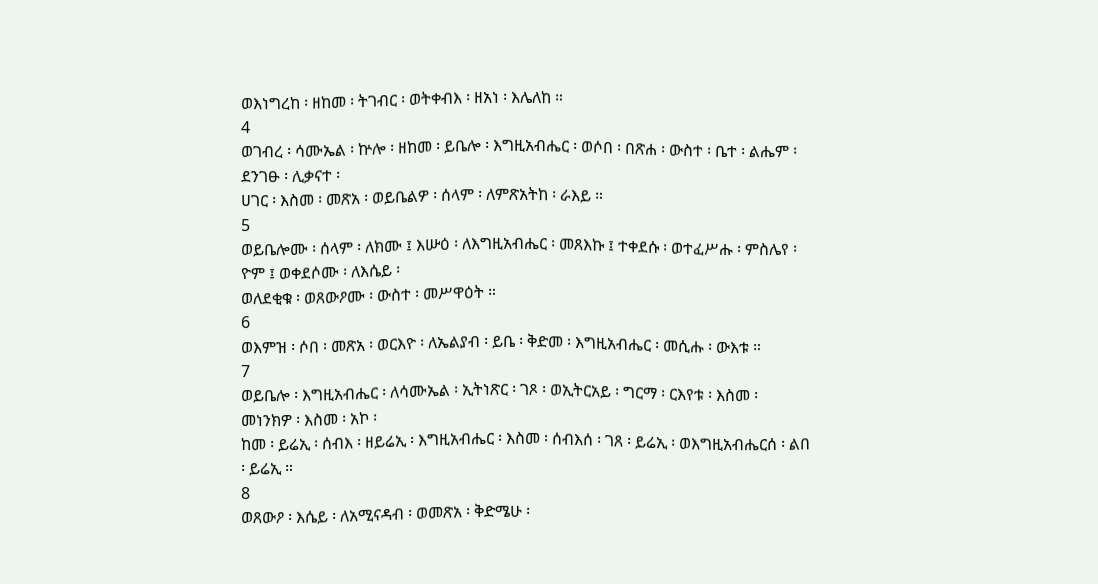ወእነግረከ ፡ ዘከመ ፡ ትገብር ፡ ወትቀብእ ፡ ዘአነ ፡ እሌለከ ።
4
ወገብረ ፡ ሳሙኤል ፡ ኵሎ ፡ ዘከመ ፡ ይቤሎ ፡ እግዚአብሔር ፡ ወሶበ ፡ በጽሐ ፡ ውስተ ፡ ቤተ ፡ ልሔም ፡ ደንገፁ ፡ ሊቃናተ ፡
ሀገር ፡ እስመ ፡ መጽአ ፡ ወይቤልዎ ፡ ሰላም ፡ ለምጽአትከ ፡ ራእይ ።
5
ወይቤሎሙ ፡ ሰላም ፡ ለክሙ ፤ እሡዕ ፡ ለእግዚአብሔር ፡ መጸእኩ ፤ ተቀደሱ ፡ ወተፈሥሑ ፡ ምስሌየ ፡ ዮም ፤ ወቀደሶሙ ፡ ለእሴይ ፡
ወለደቂቁ ፡ ወጸውዖሙ ፡ ውስተ ፡ መሥዋዕት ።
6
ወእምዝ ፡ ሶበ ፡ መጽአ ፡ ወርእዮ ፡ ለኤልያብ ፡ ይቤ ፡ ቅድመ ፡ እግዚአብሔር ፡ መሲሑ ፡ ውእቱ ።
7
ወይቤሎ ፡ እግዚአብሔር ፡ ለሳሙኤል ፡ ኢትነጽር ፡ ገጾ ፡ ወኢትርአይ ፡ ግርማ ፡ ርእየቱ ፡ እስመ ፡ መነንክዎ ፡ እስመ ፡ አኮ ፡
ከመ ፡ ይሬኢ ፡ ሰብእ ፡ ዘይሬኢ ፡ እግዚአብሔር ፡ እስመ ፡ ሰብእሰ ፡ ገጸ ፡ ይሬኢ ፡ ወእግዚአብሔርሰ ፡ ልበ ፡ ይሬኢ ።
8
ወጸውዖ ፡ እሴይ ፡ ለአሚናዳብ ፡ ወመጽአ ፡ ቅድሜሁ ፡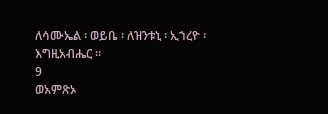ለሳሙኤል ፡ ወይቤ ፡ ለዝንቱኒ ፡ ኢኀረዮ ፡ እግዚአብሔር ።
9
ወአምጽኦ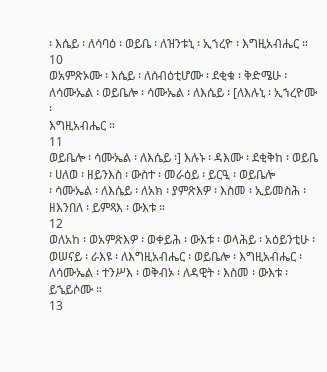፡ እሴይ ፡ ለሳባዕ ፡ ወይቤ ፡ ለዝንቱኒ ፡ ኢኀረዮ ፡ እግዚአብሔር ።
10
ወአምጽኦሙ ፡ እሴይ ፡ ለሰብዕቲሆሙ ፡ ደቂቁ ፡ ቅድሜሁ ፡ ለሳሙኤል ፡ ወይቤሎ ፡ ሳሙኤል ፡ ለእሴይ ፡ [ለእሉኒ ፡ ኢኀረዮሙ ፡
እግዚአብሔር ።
11
ወይቤሎ ፡ ሳሙኤል ፡ ለእሴይ ፡] እሉኑ ፡ ዳእሙ ፡ ደቂቅከ ፡ ወይቤ ፡ ሀለወ ፡ ዘይንእስ ፡ ውስተ ፡ መራዕይ ፡ ይርዒ ፡ ወይቤሎ
፡ ሳሙኤል ፡ ለእሴይ ፡ ለአክ ፡ ያምጽእዎ ፡ እስመ ፡ ኢይመስሕ ፡ ዘእንበለ ፡ ይምጻእ ፡ ውእቱ ።
12
ወለአከ ፡ ወአምጽእዎ ፡ ወቀይሕ ፡ ውእቱ ፡ ወላሕይ ፡ አዕይንቲሁ ፡ ወሠናይ ፡ ራእዩ ፡ ለእግዚአብሔር ፡ ወይቤሎ ፡ እግዚአብሔር ፡
ለሳሙኤል ፡ ተንሥእ ፡ ወቅብኦ ፡ ለዳዊት ፡ እስመ ፡ ውእቱ ፡ ይኄይሶሙ ።
13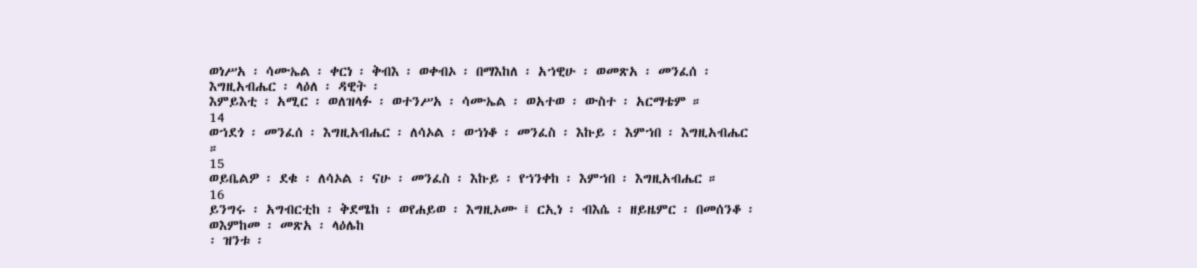ወነሥአ ፡ ሳሙኤል ፡ ቀርነ ፡ ቅብእ ፡ ወቀብኦ ፡ በማእከለ ፡ አኀዊሁ ፡ ወመጽአ ፡ መንፈሰ ፡ እግዚአብሔር ፡ ላዕለ ፡ ዳዊት ፡
እምይእቲ ፡ አሚር ፡ ወለዝላፉ ፡ ወተንሥአ ፡ ሳሙኤል ፡ ወአተወ ፡ ውስተ ፡ አርማቴም ።
14
ወኀደጎ ፡ መንፈሰ ፡ እግዚአብሔር ፡ ለሳኦል ፡ ወኀነቆ ፡ መንፈስ ፡ እኩይ ፡ እምኀበ ፡ እግዚአብሔር ።
15
ወይቤልዎ ፡ ደቁ ፡ ለሳኦል ፡ ናሁ ፡ መንፈስ ፡ እኩይ ፡ የኀንቀከ ፡ እምኀበ ፡ እግዚአብሔር ።
16
ይንግሩ ፡ አግብርቲከ ፡ ቅደሜከ ፡ ወየሐይወ ፡ እግዚኦሙ ፤ ርኢነ ፡ ብእሴ ፡ ዘይዜምር ፡ በመሰንቆ ፡ ወእምከመ ፡ መጽአ ፡ ላዕሌከ
፡ ዝንቱ ፡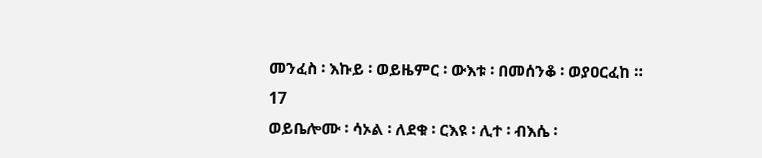መንፈስ ፡ እኩይ ፡ ወይዜምር ፡ ውእቱ ፡ በመሰንቆ ፡ ወያዐርፈከ ።
17
ወይቤሎሙ ፡ ሳኦል ፡ ለደቁ ፡ ርእዩ ፡ ሊተ ፡ ብእሴ ፡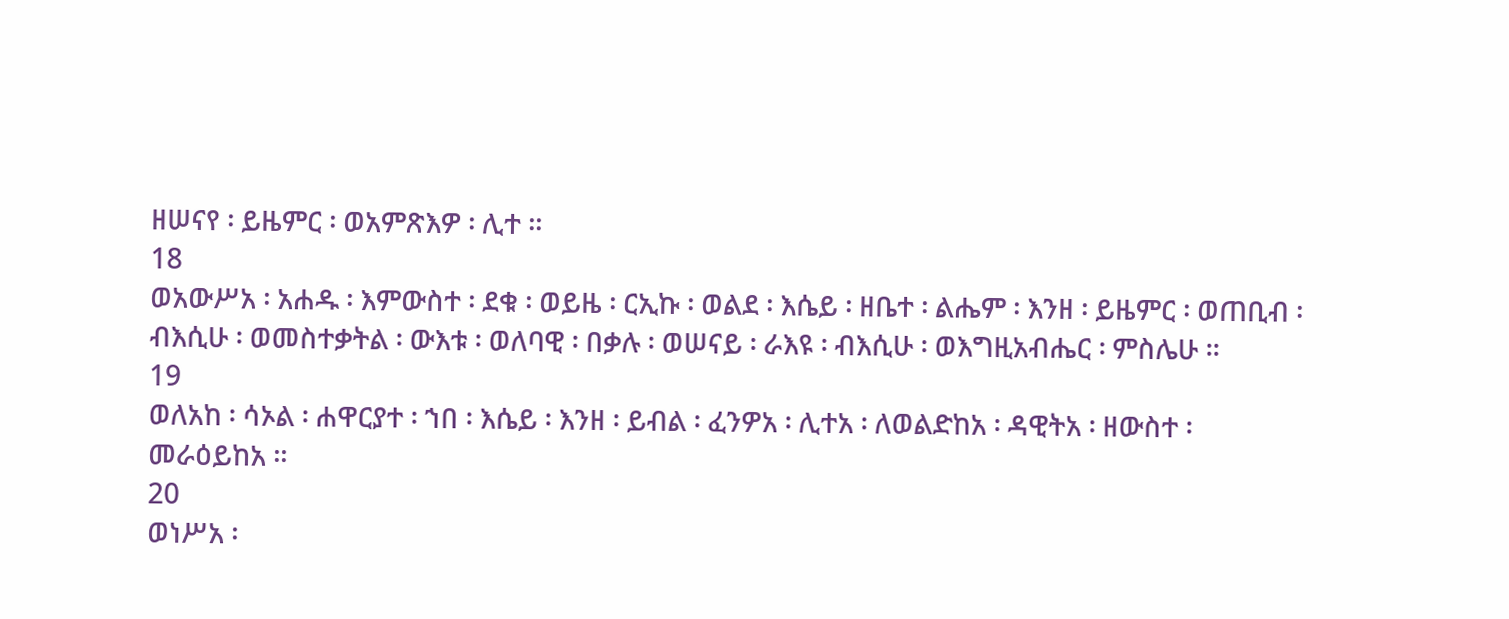ዘሠናየ ፡ ይዜምር ፡ ወአምጽእዎ ፡ ሊተ ።
18
ወአውሥአ ፡ አሐዱ ፡ እምውስተ ፡ ደቁ ፡ ወይዜ ፡ ርኢኩ ፡ ወልደ ፡ እሴይ ፡ ዘቤተ ፡ ልሔም ፡ እንዘ ፡ ይዜምር ፡ ወጠቢብ ፡
ብእሲሁ ፡ ወመስተቃትል ፡ ውእቱ ፡ ወለባዊ ፡ በቃሉ ፡ ወሠናይ ፡ ራእዩ ፡ ብእሲሁ ፡ ወእግዚአብሔር ፡ ምስሌሁ ።
19
ወለአከ ፡ ሳኦል ፡ ሐዋርያተ ፡ ኀበ ፡ እሴይ ፡ እንዘ ፡ ይብል ፡ ፈንዎአ ፡ ሊተአ ፡ ለወልድከአ ፡ ዳዊትአ ፡ ዘውስተ ፡
መራዕይከአ ።
20
ወነሥአ ፡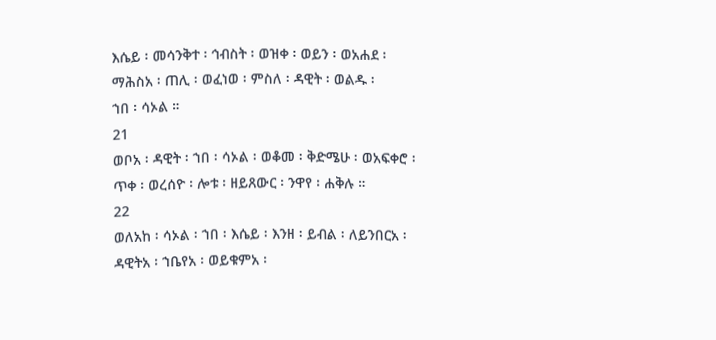እሴይ ፡ መሳንቅተ ፡ ኅብስት ፡ ወዝቀ ፡ ወይን ፡ ወአሐደ ፡ ማሕስአ ፡ ጠሊ ፡ ወፈነወ ፡ ምስለ ፡ ዳዊት ፡ ወልዱ ፡
ኀበ ፡ ሳኦል ።
21
ወቦአ ፡ ዳዊት ፡ ኀበ ፡ ሳኦል ፡ ወቆመ ፡ ቅድሜሁ ፡ ወአፍቀሮ ፡ ጥቀ ፡ ወረሰዮ ፡ ሎቱ ፡ ዘይጸውር ፡ ንዋየ ፡ ሐቅሉ ።
22
ወለአከ ፡ ሳኦል ፡ ኀበ ፡ እሴይ ፡ እንዘ ፡ ይብል ፡ ለይንበርአ ፡ ዳዊትአ ፡ ኀቤየአ ፡ ወይቁምአ ፡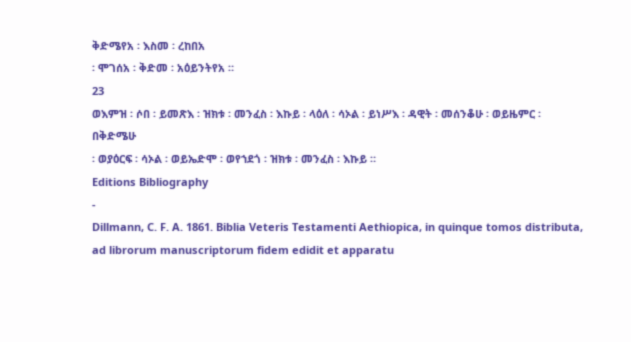ቅድሜየአ ፡ እስመ ፡ ረከበአ
፡ ሞገሰአ ፡ ቅድመ ፡ አዕይንትየአ ።
23
ወእምዝ ፡ ሶበ ፡ ይመጽእ ፡ ዝክቱ ፡ መንፈስ ፡ እኩይ ፡ ላዕለ ፡ ሳኦል ፡ ይነሥእ ፡ ዳዊት ፡ መሰንቆሁ ፡ ወይዜምር ፡ በቅድሜሁ
፡ ወያዕርፍ ፡ ሳኦል ፡ ወይኤድሞ ፡ ወየኀደጎ ፡ ዝክቱ ፡ መንፈስ ፡ እኩይ ።
Editions Bibliography
-
Dillmann, C. F. A. 1861. Biblia Veteris Testamenti Aethiopica, in quinque tomos distributa, ad librorum manuscriptorum fidem edidit et apparatu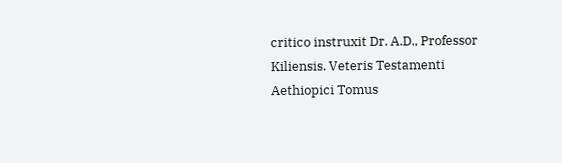critico instruxit Dr. A.D., Professor Kiliensis. Veteris Testamenti Aethiopici Tomus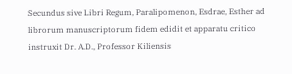Secundus sive Libri Regum, Paralipomenon, Esdrae, Esther ad librorum manuscriptorum fidem edidit et apparatu critico instruxit Dr. A.D., Professor Kiliensis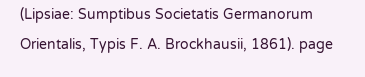(Lipsiae: Sumptibus Societatis Germanorum Orientalis, Typis F. A. Brockhausii, 1861). page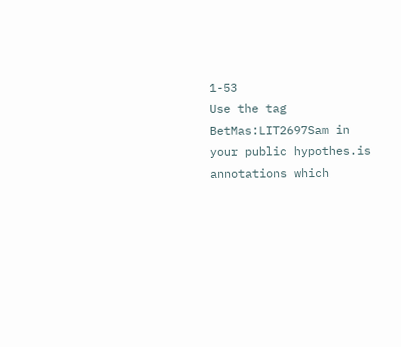1-53
Use the tag BetMas:LIT2697Sam in your public hypothes.is annotations which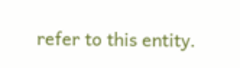refer to this entity.